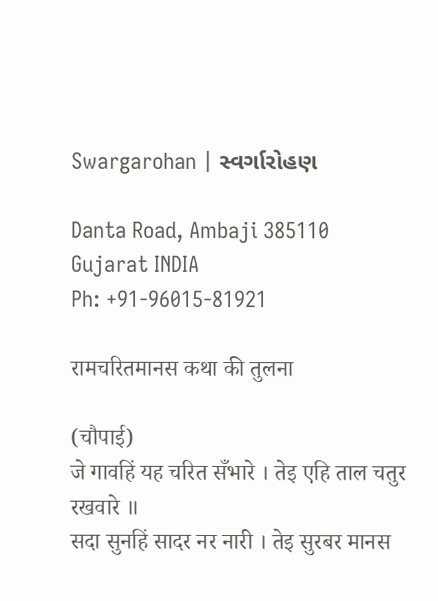Swargarohan | સ્વર્ગારોહણ

Danta Road, Ambaji 385110
Gujarat INDIA
Ph: +91-96015-81921

रामचरितमानस कथा की तुलना

(चौपाई)
जे गावहिं यह चरित सँभारे । तेइ एहि ताल चतुर रखवारे ॥
सदा सुनहिं सादर नर नारी । तेइ सुरबर मानस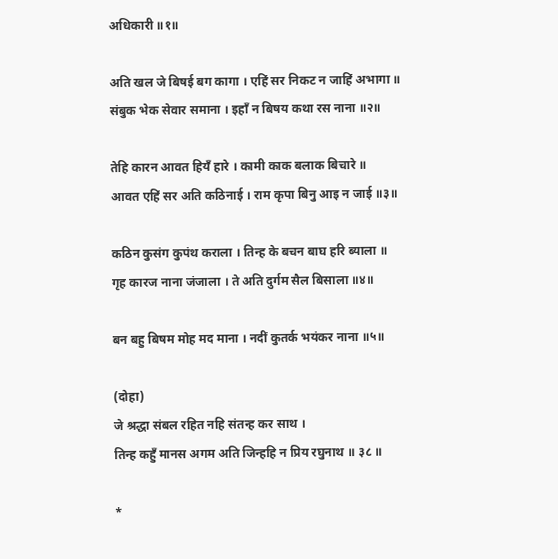अधिकारी ॥१॥

अति खल जे बिषई बग कागा । एहिं सर निकट न जाहिं अभागा ॥
संबुक भेक सेवार समाना । इहाँ न बिषय कथा रस नाना ॥२॥

तेहि कारन आवत हियँ हारे । कामी काक बलाक बिचारे ॥
आवत एहिं सर अति कठिनाई । राम कृपा बिनु आइ न जाई ॥३॥

कठिन कुसंग कुपंथ कराला । तिन्ह के बचन बाघ हरि ब्याला ॥
गृह कारज नाना जंजाला । ते अति दुर्गम सैल बिसाला ॥४॥

बन बहु बिषम मोह मद माना । नदीं कुतर्क भयंकर नाना ॥५॥

(दोहा)
जे श्रद्धा संबल रहित नहि संतन्ह कर साथ ।
तिन्ह कहुँ मानस अगम अति जिन्हहि न प्रिय रघुनाथ ॥ ३८ ॥

*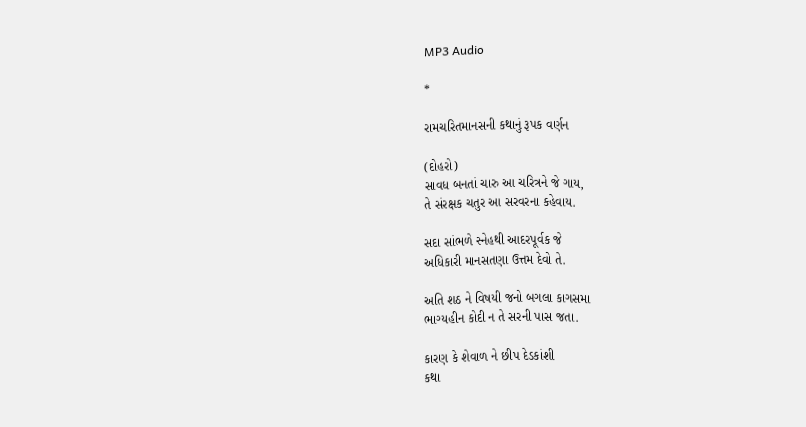MP3 Audio

*

રામચરિતમાનસની કથાનું રૂપક વર્ણન

(દોહરો)
સાવધ બનતાં ચારુ આ ચરિત્રને જે ગાય,
તે સંરક્ષક ચતુર આ સરવરના કહેવાય.

સદા સાંભળે સ્નેહથી આદરપૂર્વક જે
અધિકારી માનસતણા ઉત્તમ દેવો તે.

અતિ શઠ ને વિષયી જનો બગલા કાગસમા
ભાગ્યહીન કોદી ન તે સરની પાસ જતા.

કારણ કે શેવાળ ને છીપ દેડકાંશી
કથા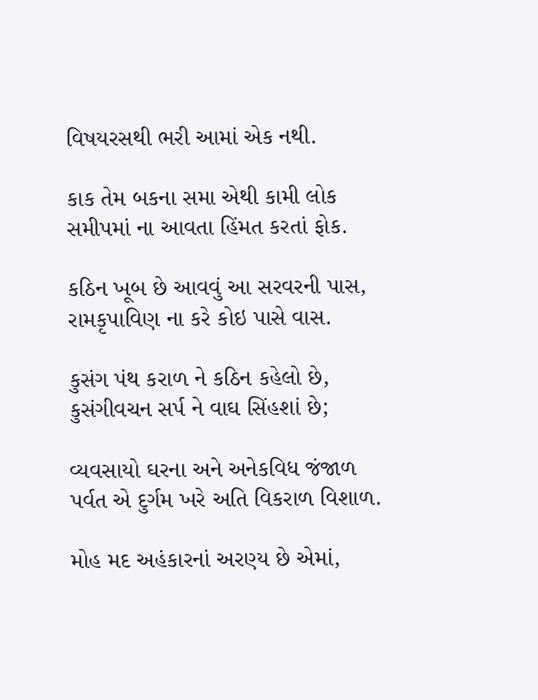વિષયરસથી ભરી આમાં એક નથી.

કાક તેમ બકના સમા એથી કામી લોક
સમીપમાં ના આવતા હિંમત કરતાં ફોક.

કઠિન ખૂબ છે આવવું આ સરવરની પાસ,
રામકૃપાવિણ ના કરે કોઇ પાસે વાસ.

કુસંગ પંથ કરાળ ને કઠિન કહેલો છે,
કુસંગીવચન સર્પ ને વાઘ સિંહશાં છે;

વ્યવસાયો ઘરના અને અનેકવિધ જંજાળ
પર્વત એ દુર્ગમ ખરે અતિ વિકરાળ વિશાળ.

મોહ મદ અહંકારનાં અરણ્ય છે એમાં,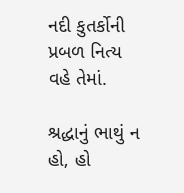નદી કુતર્કોની પ્રબળ નિત્ય વહે તેમાં.

શ્રદ્ધાનું ભાથું ન હો, હો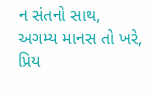ન સંતનો સાથ,
અગમ્ય માનસ તો ખરે, પ્રિય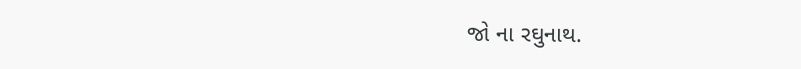જો ના રઘુનાથ.